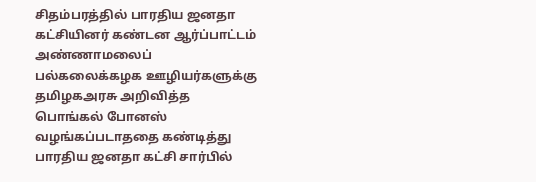சிதம்பரத்தில் பாரதிய ஜனதா கட்சியினர் கண்டன ஆர்ப்பாட்டம்
அண்ணாமலைப் பல்கலைக்கழக ஊழியர்களுக்கு தமிழகஅரசு அறிவித்த பொங்கல் போனஸ் வழங்கப்படாததை கண்டித்து பாரதிய ஜனதா கட்சி சார்பில்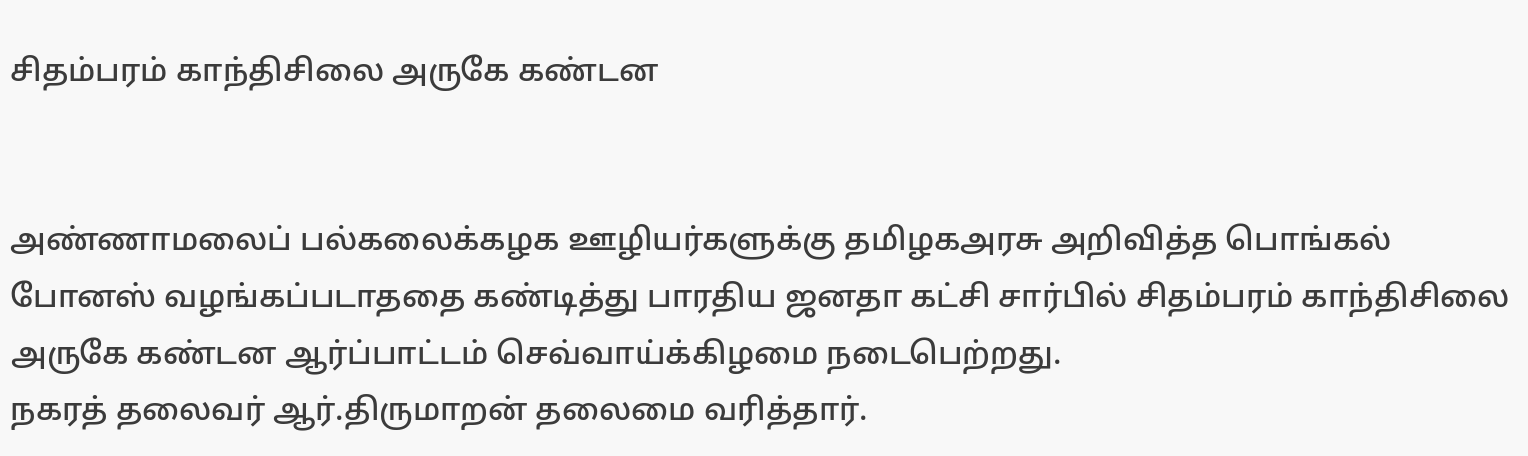சிதம்பரம் காந்திசிலை அருகே கண்டன


அண்ணாமலைப் பல்கலைக்கழக ஊழியர்களுக்கு தமிழகஅரசு அறிவித்த பொங்கல் போனஸ் வழங்கப்படாததை கண்டித்து பாரதிய ஜனதா கட்சி சார்பில் சிதம்பரம் காந்திசிலை அருகே கண்டன ஆர்ப்பாட்டம் செவ்வாய்க்கிழமை நடைபெற்றது.
நகரத் தலைவர் ஆர்.திருமாறன் தலைமை வரித்தார்.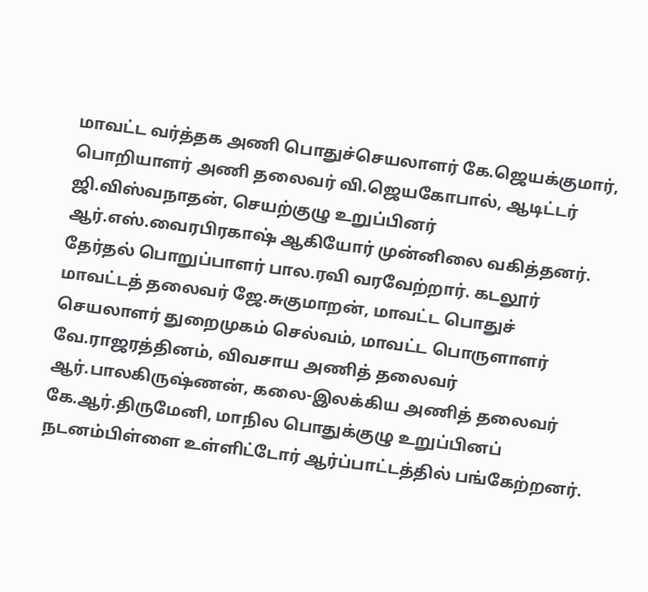மாவட்ட வர்த்தக அணி பொதுச்செயலாளர் கே.ஜெயக்குமார், பொறியாளர் அணி தலைவர் வி.ஜெயகோபால், ஆடிட்டர் ஜி.விஸ்வநாதன், செயற்குழு உறுப்பினர் ஆர்.எஸ்.வைரபிரகாஷ் ஆகியோர் முன்னிலை வகித்தனர். தேர்தல் பொறுப்பாளர் பால.ரவி வரவேற்றார். கடலூர் மாவட்டத் தலைவர் ஜே.சுகுமாறன், மாவட்ட பொதுச் செயலாளர் துறைமுகம் செல்வம், மாவட்ட பொருளாளர் வே.ராஜரத்தினம், விவசாய அணித் தலைவர் ஆர்.பாலகிருஷ்ணன், கலை-இலக்கிய அணித் தலைவர் கே.ஆர்.திருமேனி, மாநில பொதுக்குழு உறுப்பினப் நடனம்பிள்ளை உள்ளிட்டோர் ஆர்ப்பாட்டத்தில் பங்கேற்றனர்.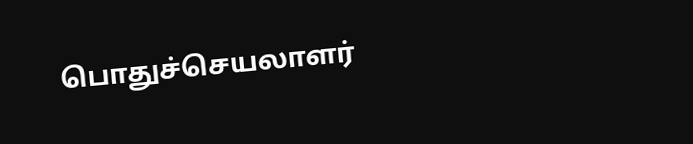பொதுச்செயலாளர்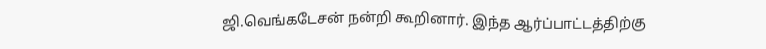ஜி.வெங்கடேசன் நன்றி கூறினார். இந்த ஆர்ப்பாட்டத்திற்கு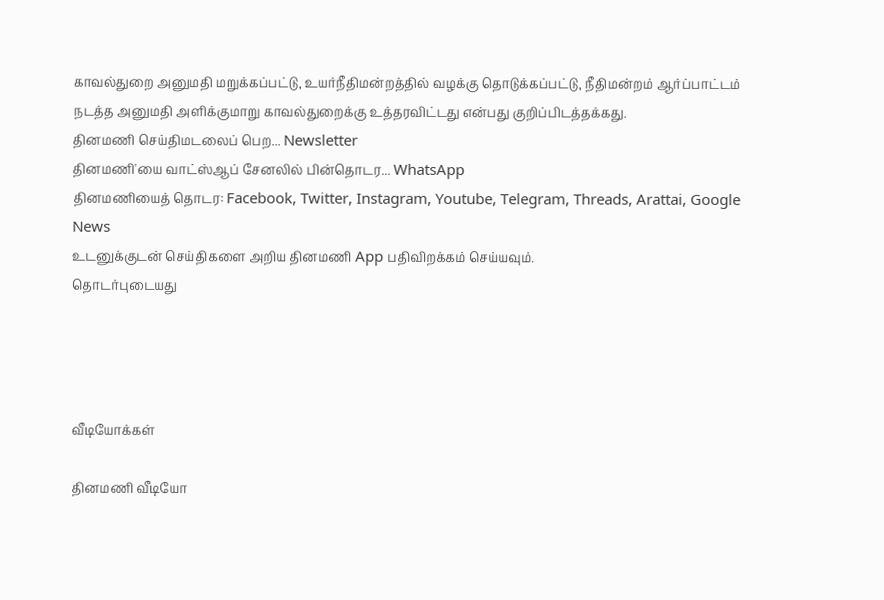காவல்துறை அனுமதி மறுக்கப்பட்டு, உயர்நீதிமன்றத்தில் வழக்கு தொடுக்கப்பட்டு, நீதிமன்றம் ஆர்ப்பாட்டம் நடத்த அனுமதி அளிக்குமாறு காவல்துறைக்கு உத்தரவிட்டது என்பது குறிப்பிடத்தக்கது.
தினமணி செய்திமடலைப் பெற... Newsletter
தினமணி'யை வாட்ஸ்ஆப் சேனலில் பின்தொடர... WhatsApp
தினமணியைத் தொடர: Facebook, Twitter, Instagram, Youtube, Telegram, Threads, Arattai, Google News
உடனுக்குடன் செய்திகளை அறிய தினமணி App பதிவிறக்கம் செய்யவும்.
தொடர்புடையது




வீடியோக்கள்

தினமணி வீடியோ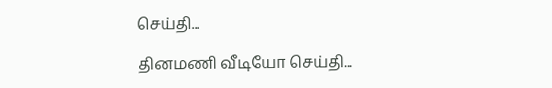செய்தி...

தினமணி வீடியோ செய்தி...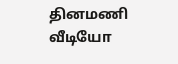தினமணி வீடியோ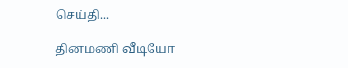செய்தி...

தினமணி வீடியோ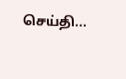செய்தி...